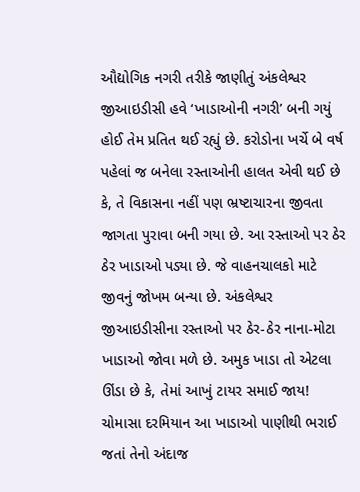ઔદ્યોગિક નગરી તરીકે જાણીતું અંકલેશ્વર જીઆઇડીસી હવે ‘ખાડાઓની નગરી’ બની ગયું હોઈ તેમ પ્રતિત થઈ રહ્યું છે. કરોડોના ખર્ચે બે વર્ષ પહેલાં જ બનેલા રસ્તાઓની હાલત એવી થઈ છે કે, તે વિકાસના નહીં પણ ભ્રષ્ટાચારના જીવતા જાગતા પુરાવા બની ગયા છે. આ રસ્તાઓ પર ઠેર ઠેર ખાડાઓ પડ્યા છે. જે વાહનચાલકો માટે જીવનું જોખમ બન્યા છે. અંકલેશ્વર જીઆઇડીસીના રસ્તાઓ પર ઠેર-ઠેર નાના-મોટા ખાડાઓ જોવા મળે છે. અમુક ખાડા તો એટલા ઊંડા છે કે, તેમાં આખું ટાયર સમાઈ જાય! ચોમાસા દરમિયાન આ ખાડાઓ પાણીથી ભરાઈ જતાં તેનો અંદાજ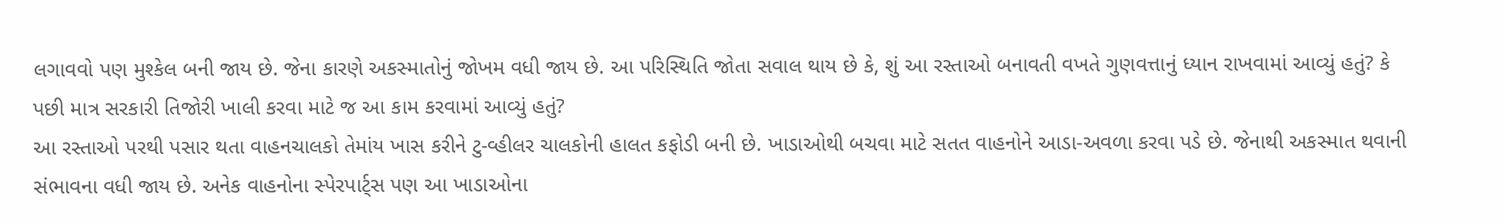લગાવવો પણ મુશ્કેલ બની જાય છે. જેના કારણે અકસ્માતોનું જોખમ વધી જાય છે. આ પરિસ્થિતિ જોતા સવાલ થાય છે કે, શું આ રસ્તાઓ બનાવતી વખતે ગુણવત્તાનું ધ્યાન રાખવામાં આવ્યું હતું? કે પછી માત્ર સરકારી તિજોરી ખાલી કરવા માટે જ આ કામ કરવામાં આવ્યું હતું?
આ રસ્તાઓ પરથી પસાર થતા વાહનચાલકો તેમાંય ખાસ કરીને ટુ-વ્હીલર ચાલકોની હાલત કફોડી બની છે. ખાડાઓથી બચવા માટે સતત વાહનોને આડા-અવળા કરવા પડે છે. જેનાથી અકસ્માત થવાની સંભાવના વધી જાય છે. અનેક વાહનોના સ્પેરપાર્ટ્સ પણ આ ખાડાઓના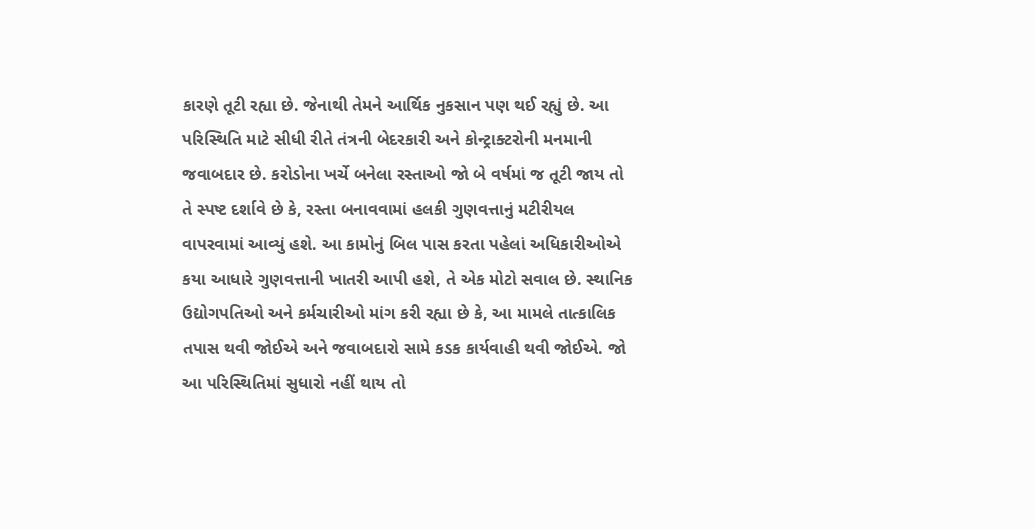કારણે તૂટી રહ્યા છે. જેનાથી તેમને આર્થિક નુકસાન પણ થઈ રહ્યું છે. આ પરિસ્થિતિ માટે સીધી રીતે તંત્રની બેદરકારી અને કોન્ટ્રાક્ટરોની મનમાની જવાબદાર છે. કરોડોના ખર્ચે બનેલા રસ્તાઓ જો બે વર્ષમાં જ તૂટી જાય તો તે સ્પષ્ટ દર્શાવે છે કે, રસ્તા બનાવવામાં હલકી ગુણવત્તાનું મટીરીયલ વાપરવામાં આવ્યું હશે. આ કામોનું બિલ પાસ કરતા પહેલાં અધિકારીઓએ કયા આધારે ગુણવત્તાની ખાતરી આપી હશે, તે એક મોટો સવાલ છે. સ્થાનિક ઉદ્યોગપતિઓ અને કર્મચારીઓ માંગ કરી રહ્યા છે કે, આ મામલે તાત્કાલિક તપાસ થવી જોઈએ અને જવાબદારો સામે કડક કાર્યવાહી થવી જોઈએ. જો આ પરિસ્થિતિમાં સુધારો નહીં થાય તો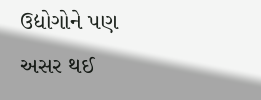ઉદ્યોગોને પણ અસર થઈ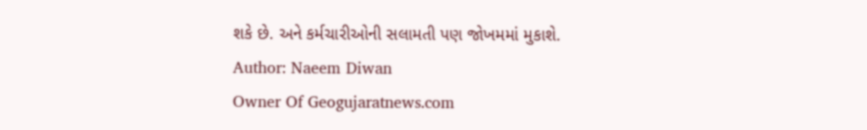શકે છે. અને કર્મચારીઓની સલામતી પણ જોખમમાં મુકાશે.
Author: Naeem Diwan
Owner Of Geogujaratnews.com